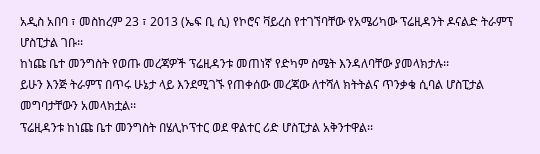አዲስ አበባ ፣ መስከረም 23 ፣ 2013 (ኤፍ ቢ ሲ) የኮሮና ቫይረስ የተገኘባቸው የአሜሪካው ፕሬዚዳንት ዶናልድ ትራምፕ ሆስፒታል ገቡ፡፡
ከነጩ ቤተ መንግስት የወጡ መረጃዎች ፕሬዚዳንቱ መጠነኛ የድካም ስሜት እንዳለባቸው ያመላክታሉ፡፡
ይሁን እንጅ ትራምፕ በጥሩ ሁኔታ ላይ እንደሚገኙ የጠቀሰው መረጃው ለተሻለ ክትትልና ጥንቃቄ ሲባል ሆስፒታል መግባታቸውን አመላክቷል፡፡
ፕሬዚዳንቱ ከነጩ ቤተ መንግስት በሄሊኮፕተር ወደ ዋልተር ሪድ ሆስፒታል አቅንተዋል፡፡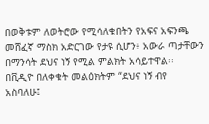በወቅቱም ለወትሮው የሚሳለቁበትን የአፍና አፍንጫ መሸፈኛ ማስክ አድርገው የታዩ ሲሆን፥ አውራ ጣታቸውን በማንሳት ደህና ነኝ የሚል ምልክት አሳይተዋል፡፡
በቪዲዮ በለቀቁት መልዕክትም “ደህና ነኝ ብየ አስባለሁ፤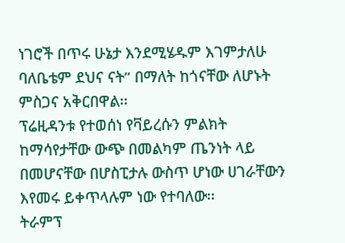ነገሮች በጥሩ ሁኔታ እንደሚሄዱም እገምታለሁ ባለቤቴም ደህና ናት” በማለት ከጎናቸው ለሆኑት ምስጋና አቅርበዋል፡፡
ፕሬዚዳንቱ የተወሰነ የቫይረሱን ምልክት ከማሳየታቸው ውጭ በመልካም ጤንነት ላይ በመሆናቸው በሆስፒታሉ ውስጥ ሆነው ሀገራቸውን እየመሩ ይቀጥላሉም ነው የተባለው፡፡
ትራምፕ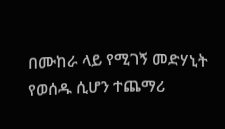በሙከራ ላይ የሚገኝ መድሃኒት የወሰዱ ሲሆን ተጨማሪ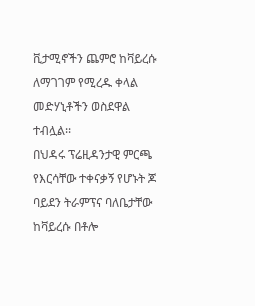ቪታሚኖችን ጨምሮ ከቫይረሱ ለማገገም የሚረዱ ቀላል መድሃኒቶችን ወስደዋል ተብሏል፡፡
በህዳሩ ፕሬዚዳንታዊ ምርጫ የእርሳቸው ተቀናቃኝ የሆኑት ጆ ባይደን ትራምፕና ባለቤታቸው ከቫይረሱ በቶሎ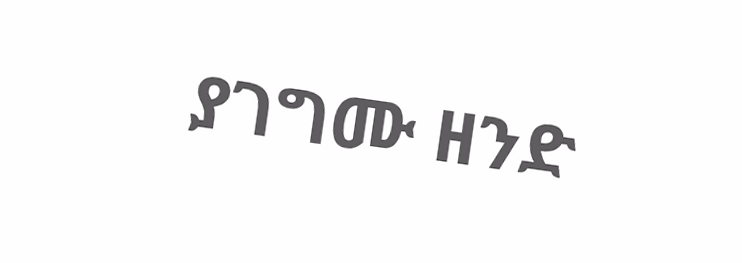ያገግሙ ዘንድ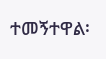ተመኝተዋል፡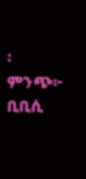፡
ምንጭ፦ ቢቢሲ